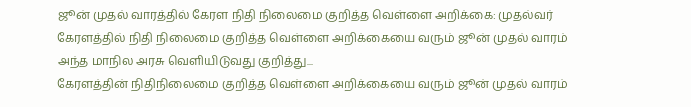ஜூன் முதல் வாரத்தில் கேரள நிதி நிலைமை குறித்த வெள்ளை அறிக்கை: முதல்வர்
கேரளத்தில் நிதி நிலைமை குறித்த வெள்ளை அறிக்கையை வரும் ஜூன் முதல் வாரம் அந்த மாநில அரசு வெளியிடுவது குறித்து...
கேரளத்தின் நிதிநிலைமை குறித்த வெள்ளை அறிக்கையை வரும் ஜூன் முதல் வாரம்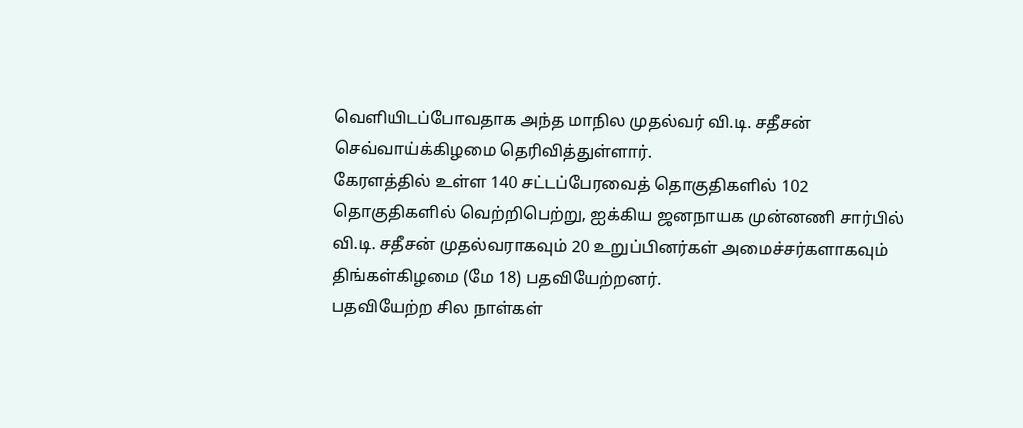வெளியிடப்போவதாக அந்த மாநில முதல்வர் வி.டி. சதீசன் செவ்வாய்க்கிழமை தெரிவித்துள்ளார்.
கேரளத்தில் உள்ள 140 சட்டப்பேரவைத் தொகுதிகளில் 102 தொகுதிகளில் வெற்றிபெற்று, ஐக்கிய ஜனநாயக முன்னணி சார்பில் வி.டி. சதீசன் முதல்வராகவும் 20 உறுப்பினர்கள் அமைச்சர்களாகவும் திங்கள்கிழமை (மே 18) பதவியேற்றனர்.
பதவியேற்ற சில நாள்கள்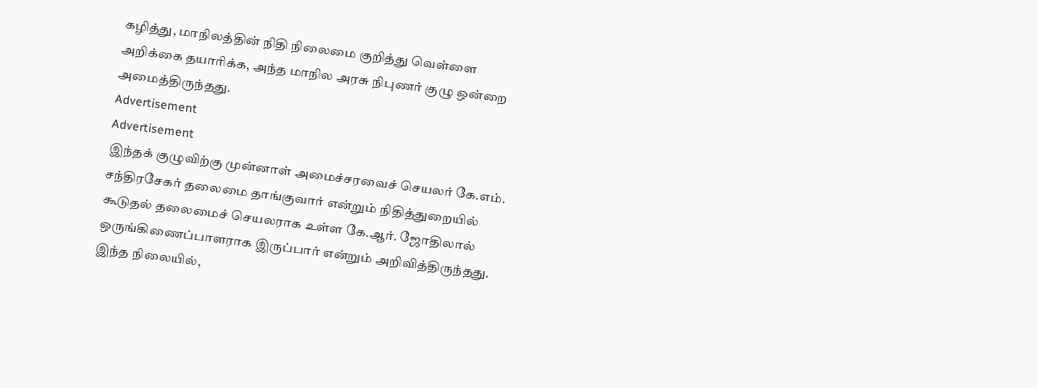கழித்து, மாநிலத்தின் நிதி நிலைமை குறித்து வெள்ளை அறிக்கை தயாரிக்க, அந்த மாநில அரசு நிபுணர் குழு ஒன்றை அமைத்திருந்தது.
Advertisement
Advertisement
இந்தக் குழுவிற்கு முன்னாள் அமைச்சரவைச் செயலர் கே.எம். சந்திரசேகர் தலைமை தாங்குவார் என்றும் நிதித்துறையில் கூடுதல் தலைமைச் செயலராக உள்ள கே.ஆர். ஜோதிலால் ஒருங்கிணைப்பாளராக இருப்பார் என்றும் அறிவித்திருந்தது.
இந்த நிலையில்,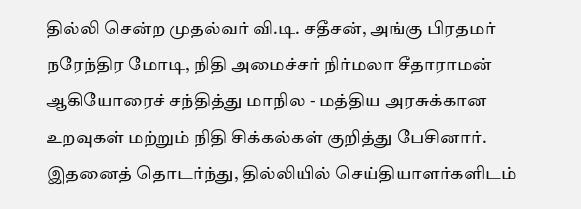தில்லி சென்ற முதல்வர் வி.டி. சதீசன், அங்கு பிரதமர் நரேந்திர மோடி, நிதி அமைச்சர் நிர்மலா சீதாராமன் ஆகியோரைச் சந்தித்து மாநில - மத்திய அரசுக்கான உறவுகள் மற்றும் நிதி சிக்கல்கள் குறித்து பேசினார்.
இதனைத் தொடர்ந்து, தில்லியில் செய்தியாளர்களிடம்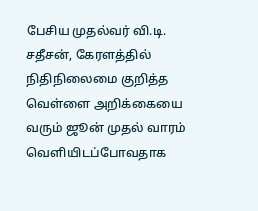பேசிய முதல்வர் வி.டி. சதீசன், கேரளத்தில் நிதிநிலைமை குறித்த வெள்ளை அறிக்கையை வரும் ஜூன் முதல் வாரம் வெளியிடப்போவதாக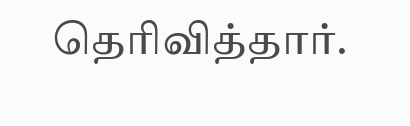தெரிவித்தார்.